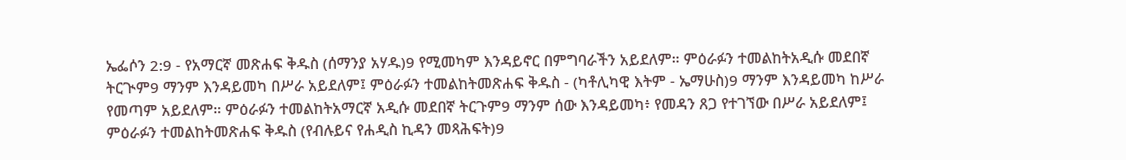ኤፌሶን 2:9 - የአማርኛ መጽሐፍ ቅዱስ (ሰማንያ አሃዱ)9 የሚመካም እንዳይኖር በምግባራችን አይደለም። ምዕራፉን ተመልከትአዲሱ መደበኛ ትርጒም9 ማንም እንዳይመካ በሥራ አይደለም፤ ምዕራፉን ተመልከትመጽሐፍ ቅዱስ - (ካቶሊካዊ እትም - ኤማሁስ)9 ማንም እንዳይመካ ከሥራ የመጣም አይደለም። ምዕራፉን ተመልከትአማርኛ አዲሱ መደበኛ ትርጉም9 ማንም ሰው እንዳይመካ፥ የመዳን ጸጋ የተገኘው በሥራ አይደለም፤ ምዕራፉን ተመልከትመጽሐፍ ቅዱስ (የብሉይና የሐዲስ ኪዳን መጻሕፍት)9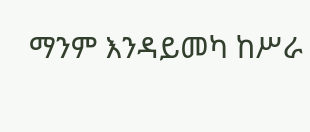ማንም እንዳይመካ ከሥራ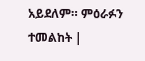አይደለም። ምዕራፉን ተመልከት |